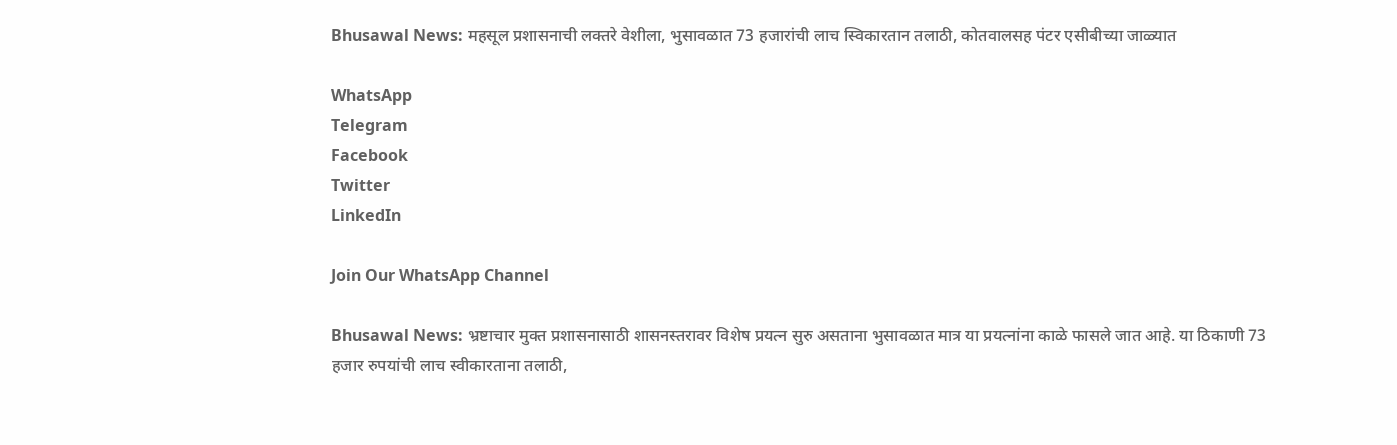Bhusawal News: महसूल प्रशासनाची लक्तरे वेशीला, भुसावळात 73 हजारांची लाच स्विकारतान तलाठी, कोतवालसह पंटर एसीबीच्या जाळ्यात

WhatsApp
Telegram
Facebook
Twitter
LinkedIn

Join Our WhatsApp Channel

Bhusawal News: भ्रष्टाचार मुक्त प्रशासनासाठी शासनस्तरावर विशेष प्रयत्न सुरु असताना भुसावळात मात्र या प्रयत्नांना काळे फासले जात आहे. या ठिकाणी 73 हजार रुपयांची लाच स्वीकारताना तलाठी,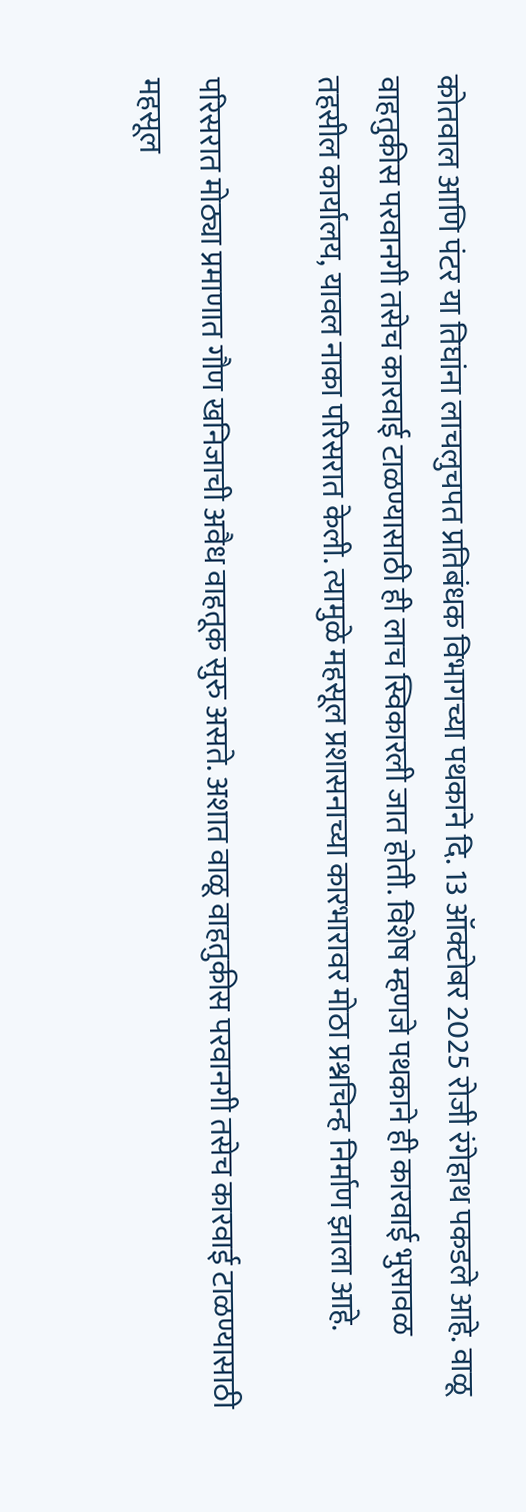कोतवाल आणि पंटर या तिघांना लाचलुचपत प्रतिबंधक विभागच्या पथकाने दि. 13 ऑक्टोबर 2025 रोजी रंगेहाथ पकडले आहे. वाळू वाहतुकीस परवानगी तसेच कारवाई टाळण्यासाठी ही लाच स्विकारली जात होती. विशेष म्हणजे पथकाने ही कारवाई भुसावळ तहसील कार्यालय, यावल नाका परिसरात केली. त्यामुळे महसूल प्रशासनाच्या कारभारावर मोठा प्रश्नचिन्ह निर्माण झाला आहे.

परिसरात मोठ्या प्रमाणात गौण खनिजाची अवैध वाहतूक सुरु असते. अशात वाळू वाहतुकीस परवानगी तसेच कारवाई टाळण्यासाठी महसूल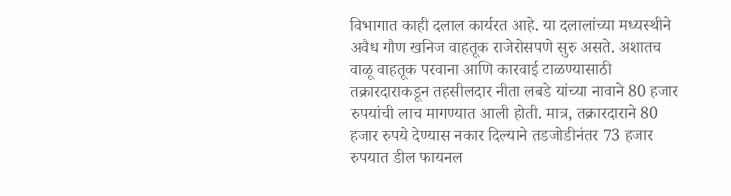विभागात काही दलाल कार्यरत आहे. या दलालांच्या मध्यस्थीने अवैध गौण खनिज वाहतूक राजेरोसपणे सुरु असते. अशातच वाळू वाहतूक परवाना आणि कारवाई टाळण्यासाठी तक्रारदाराकडून तहसीलदार नीता लबडे यांच्या नावाने 80 हजार रुपयांची लाच मागण्यात आली होती. मात्र, तक्रारदाराने 80 हजार रुपये देण्यास नकार दिल्याने तडजोडीनंतर 73 हजार रुपयात डील फायनल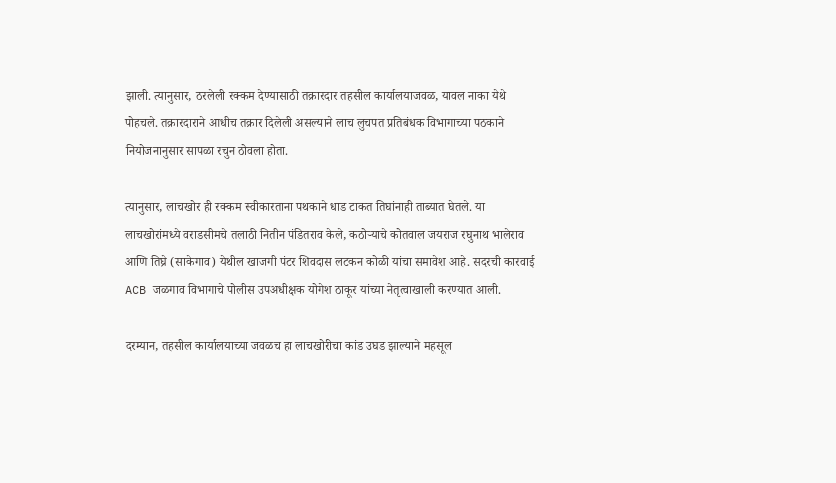झाली. त्यानुसार, ठरलेली रक्कम देण्यासाठी तक्रारदार तहसील कार्यालयाजवळ, यावल नाका येथे पोहचले. तक्रारदाराने आधीच तक्रार दिलेली असल्याने लाच लुचपत प्रतिबंधक विभागाच्या पठकाने नियोजनानुसार सापळा रचुन ठोवला होता.

त्यानुसार, लाचखोर ही रक्कम स्वीकारताना पथकाने धाड टाकत तिघांनाही ताब्यात घेतले. या लाचखोरांमध्ये वराडसीमचे तलाठी नितीन पंडितराव केले, कठोऱ्याचे कोतवाल जयराज रघुनाथ भालेराव आणि तिघ्रे (साकेगाव) येथील खाजगी पंटर शिवदास लटकन कोळी यांचा समावेश आहे. सदरची कारवाई ACB जळगाव विभागाचे पोलीस उपअधीक्षक योगेश ठाकूर यांच्या नेतृत्वाखाली करण्यात आली.

दरम्यान, तहसील कार्यालयाच्या जवळच हा लाचखोरीचा कांड उघड झाल्याने महसूल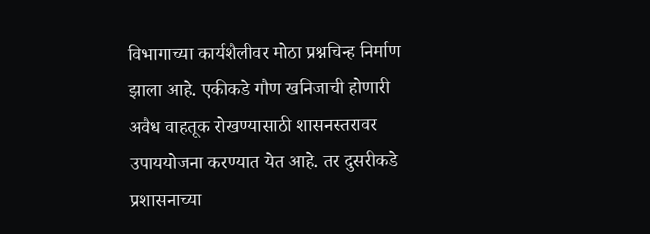विभागाच्या कार्यशैलीवर मोठा प्रश्नचिन्ह निर्माण झाला आहे. एकीकडे गौण खनिजाची होणारी अवैध वाहतूक रोखण्यासाठी शासनस्तरावर उपाययोजना करण्यात येत आहे. तर दुसरीकडे प्रशासनाच्या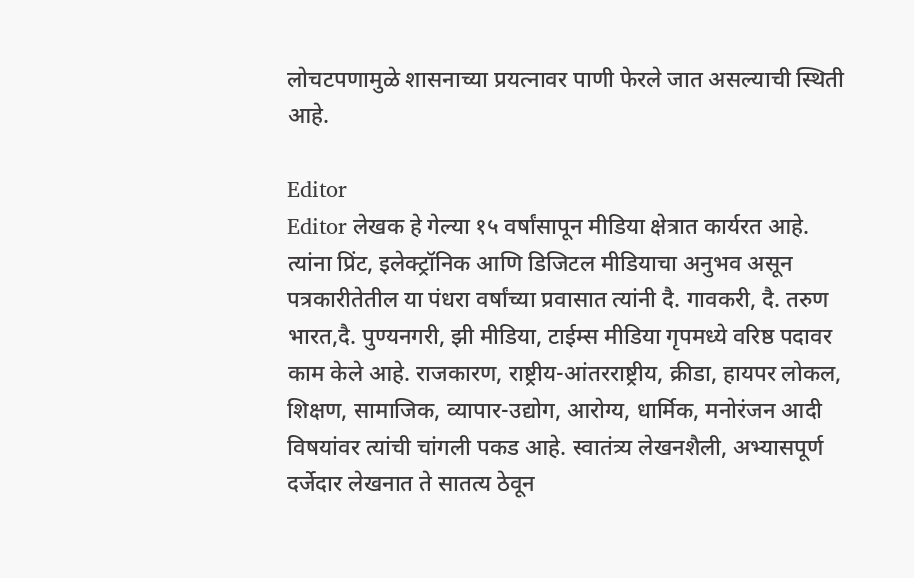लोचटपणामुळे शासनाच्या प्रयत्नावर पाणी फेरले जात असल्याची स्थिती आहे.

Editor
Editor लेखक हे गेल्या १५ वर्षांसापून मीडिया क्षेत्रात कार्यरत आहे. त्यांना प्रिंट, इलेक्ट्रॉनिक आणि डिजिटल मीडियाचा अनुभव असून पत्रकारीतेतील या पंधरा वर्षांच्या प्रवासात त्यांनी दै. गावकरी, दै. तरुण भारत,दै. पुण्यनगरी, झी मीडिया, टाईम्स मीडिया गृपमध्ये वरिष्ठ पदावर काम केले आहे. राजकारण, राष्ट्रीय-आंतरराष्ट्रीय, क्रीडा, हायपर लोकल, शिक्षण, सामाजिक, व्यापार-उद्योग, आरोग्य, धार्मिक, मनोरंजन आदी विषयांवर त्यांची चांगली पकड आहे. स्वातंत्र्य लेखनशैली, अभ्यासपूर्ण दर्जेदार लेखनात ते सातत्य ठेवून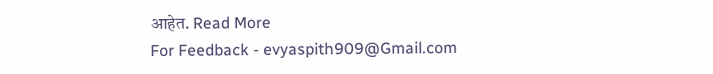आहेत. Read More
For Feedback - evyaspith909@Gmail.com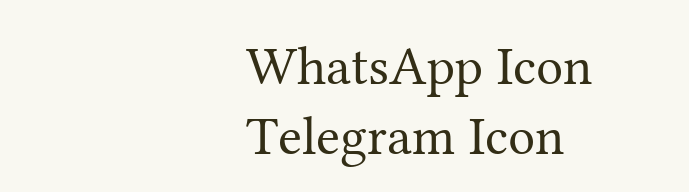WhatsApp Icon Telegram Icon